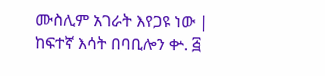ሙስሊም አገራት እየጋዩ ነው | ከፍተኛ እሳት በባቢሎን ቍ. ፭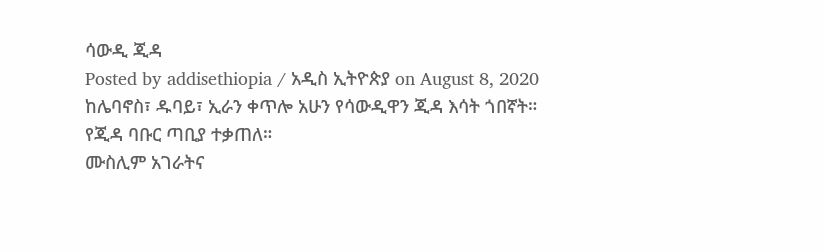ሳውዲ ጂዳ
Posted by addisethiopia / አዲስ ኢትዮጵያ on August 8, 2020
ከሌባኖስ፣ ዱባይ፣ ኢራን ቀጥሎ አሁን የሳውዲዋን ጂዳ እሳት ጎበኛት። የጂዳ ባቡር ጣቢያ ተቃጠለ።
ሙስሊም አገራትና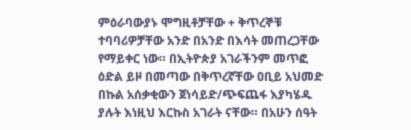ምዕራባውያኑ ሞግዚቶቻቸው + ቅጥረኞቹ ተባባሪዎቻቸው አንድ በአንድ በእሳት መጠረጋቸው የማይቀር ነው። በኢትዮጵያ አገራችንም መጥፎ ዕድል ይዞ በመጣው በቅጥረኛቸው ዐቢይ አህመድ በኩል አሰቃቂውን ጀነሳይድ/ጭፍጨፋ እያካሄዱ ያሉት እነዚህ እርኩስ አገራት ናቸው። በአሁን ሰዓት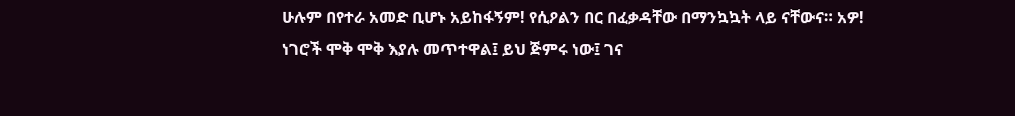ሁሉም በየተራ አመድ ቢሆኑ አይከፋኝም! የሲዖልን በር በፈቃዳቸው በማንኳኳት ላይ ናቸውና። አዎ! ነገሮች ሞቅ ሞቅ እያሉ መጥተዋል፤ ይህ ጅምሩ ነው፤ ገና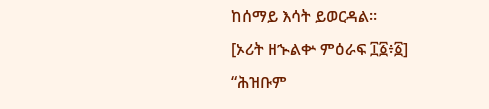ከሰማይ እሳት ይወርዳል።
[ኦሪት ዘኍልቍ ምዕራፍ ፲፩፥፩]
“ሕዝቡም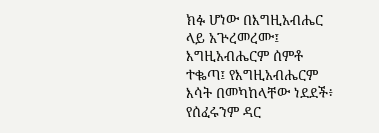ክፉ ሆነው በእግዚአብሔር ላይ አጕረመረሙ፤ እግዚአብሔርም ሰምቶ ተቈጣ፤ የእግዚአብሔርም እሳት በመካከላቸው ነደደች፥ የሰፈሩንም ዳር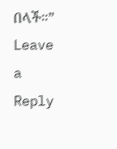በላች።”
Leave a Reply